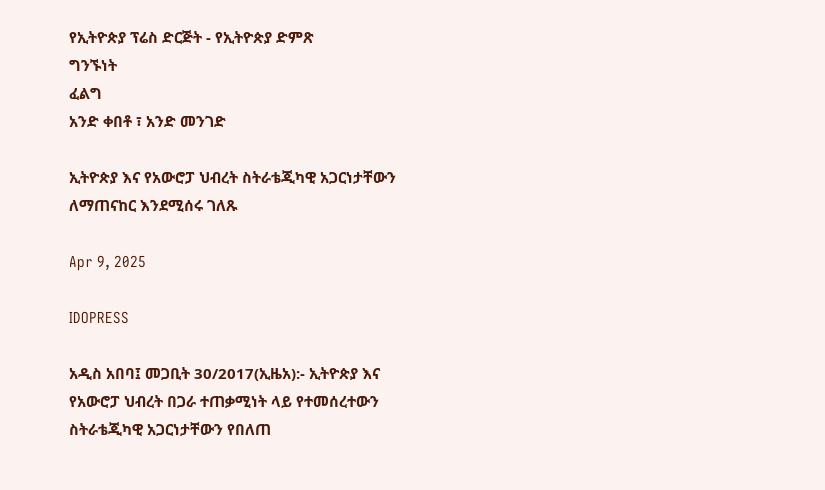የኢትዮጵያ ፕሬስ ድርጅት - የኢትዮጵያ ድምጽ
ግንኙነት
ፈልግ
አንድ ቀበቶ ፣ አንድ መንገድ

ኢትዮጵያ እና የአውሮፓ ህብረት ስትራቴጂካዊ አጋርነታቸውን ለማጠናከር እንደሚሰሩ ገለጹ

Apr 9, 2025

IDOPRESS

አዲስ አበባ፤ መጋቢት 30/2017(ኢዜአ):- ኢትዮጵያ እና የአውሮፓ ህብረት በጋራ ተጠቃሚነት ላይ የተመሰረተውን ስትራቴጂካዊ አጋርነታቸውን የበለጠ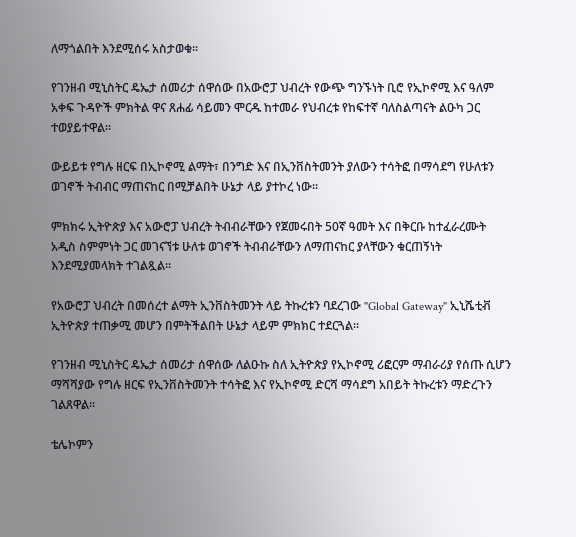ለማጎልበት እንደሚሰሩ አስታወቁ።

የገንዘብ ሚኒስትር ዴኤታ ሰመሪታ ሰዋሰው በአውሮፓ ህብረት የውጭ ግንኙነት ቢሮ የኢኮኖሚ እና ዓለም አቀፍ ጉዳዮች ምክትል ዋና ጸሐፊ ሳይመን ሞርዱ ከተመራ የህብረቱ የከፍተኛ ባለስልጣናት ልዑካ ጋር ተወያይተዋል።

ውይይቱ የግሉ ዘርፍ በኢኮኖሚ ልማት፣ በንግድ እና በኢንቨስትመንት ያለውን ተሳትፎ በማሳደግ የሁለቱን ወገኖች ትብብር ማጠናከር በሚቻልበት ሁኔታ ላይ ያተኮረ ነው።

ምክክሩ ኢትዮጵያ እና አውሮፓ ህብረት ትብብራቸውን የጀመሩበት 50ኛ ዓመት እና በቅርቡ ከተፈራረሙት አዲስ ስምምነት ጋር መገናኘቱ ሁለቱ ወገኖች ትብብራቸውን ለማጠናከር ያላቸውን ቁርጠኝነት እንደሚያመላክት ተገልጿል።

የአውሮፓ ህብረት በመሰረተ ልማት ኢንቨስትመንት ላይ ትኩረቱን ባደረገው "Global Gateway" ኢኒሼቲቭ ኢትዮጵያ ተጠቃሚ መሆን በምትችልበት ሁኔታ ላይም ምክክር ተደርጓል።

የገንዘብ ሚኒስትር ዴኤታ ሰመሪታ ሰዋሰው ለልዑኩ ስለ ኢትዮጵያ የኢኮኖሚ ሪፎርም ማብራሪያ የሰጡ ሲሆን ማሻሻያው የግሉ ዘርፍ የኢንቨስትመንት ተሳትፎ እና የኢኮኖሚ ድርሻ ማሳደግ አበይት ትኩረቱን ማድረጉን ገልጸዋል።

ቴሌኮምን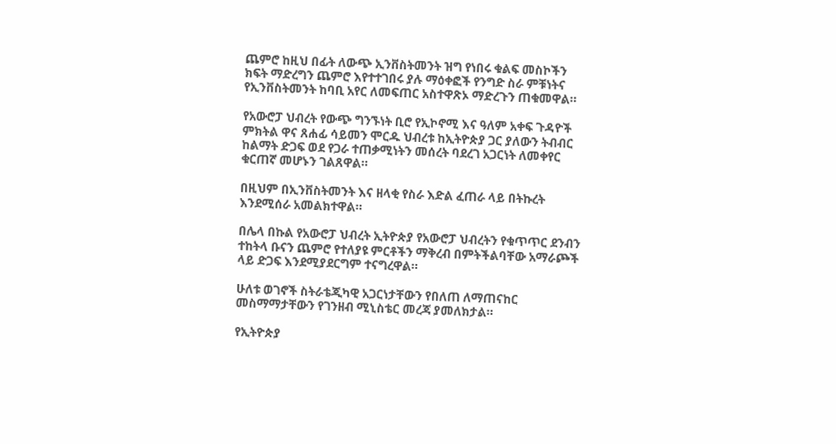ጨምሮ ከዚህ በፊት ለውጭ ኢንቨስትመንት ዝግ የነበሩ ቁልፍ መስኮችን ክፍት ማድረግን ጨምሮ እየተተገበሩ ያሉ ማዕቀፎች የንግድ ስራ ምቹነትና የኢንቨስትመንት ከባቢ አየር ለመፍጠር አስተዋጽኦ ማድረጉን ጠቁመዋል።

የአውሮፓ ህብረት የውጭ ግንኙነት ቢሮ የኢኮኖሚ እና ዓለም አቀፍ ጉዳዮች ምክትል ዋና ጸሐፊ ሳይመን ሞርዱ ህብረቱ ከኢትዮጵያ ጋር ያለውን ትብብር ከልማት ድጋፍ ወደ የጋራ ተጠቃሚነትን መሰረት ባደረገ አጋርነት ለመቀየር ቁርጠኛ መሆኑን ገልጸዋል።

በዚህም በኢንቨስትመንት እና ዘላቂ የስራ እድል ፈጠራ ላይ በትኩረት እንደሚሰራ አመልክተዋል።

በሌላ በኩል የአውሮፓ ህብረት ኢትዮጵያ የአውሮፓ ህብረትን የቁጥጥር ደንብን ተከትላ ቡናን ጨምሮ የተለያዩ ምርቶችን ማቅረብ በምትችልባቸው አማራጮች ላይ ድጋፍ እንደሚያደርግም ተናግረዋል።

ሁለቱ ወገኖች ስትራቴጂካዊ አጋርነታቸውን የበለጠ ለማጠናከር መስማማታቸውን የገንዘብ ሚኒስቴር መረጃ ያመለክታል።

የኢትዮጵያ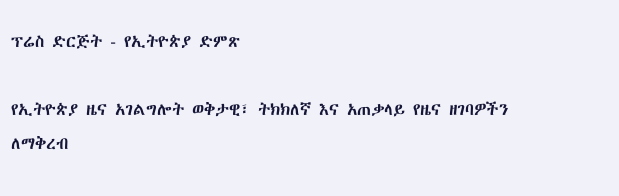ፕሬስ ድርጅት - የኢትዮጵያ ድምጽ

የኢትዮጵያ ዜና አገልግሎት ወቅታዊ፣ ትክክለኛ እና አጠቃላይ የዜና ዘገባዎችን ለማቅረብ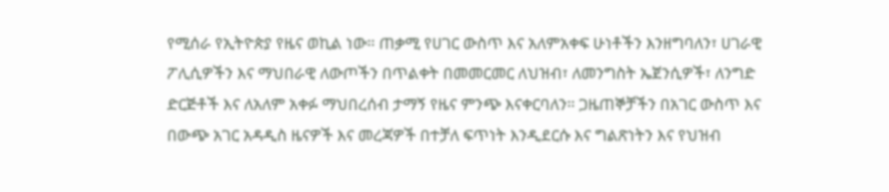የሚሰራ የኢትዮጵያ የዜና ወኪል ነው። ጠቃሚ የሀገር ውስጥ እና አለምአቀፍ ሁነቶችን እንዘግባለን፣ ሀገራዊ ፖሊሲዎችን እና ማህበራዊ ለውጦችን በጥልቀት በመመርመር ለህዝብ፣ ለመንግስት ኤጀንሲዎች፣ ለንግድ ድርጅቶች እና ለአለም አቀፉ ማህበረሰብ ታማኝ የዜና ምንጭ እናቀርባለን። ጋዜጠኞቻችን በአገር ውስጥ እና በውጭ አገር አዳዲስ ዜናዎች እና መረጃዎች በተቻለ ፍጥነት እንዲደርሱ እና ግልጽነትን እና የህዝብ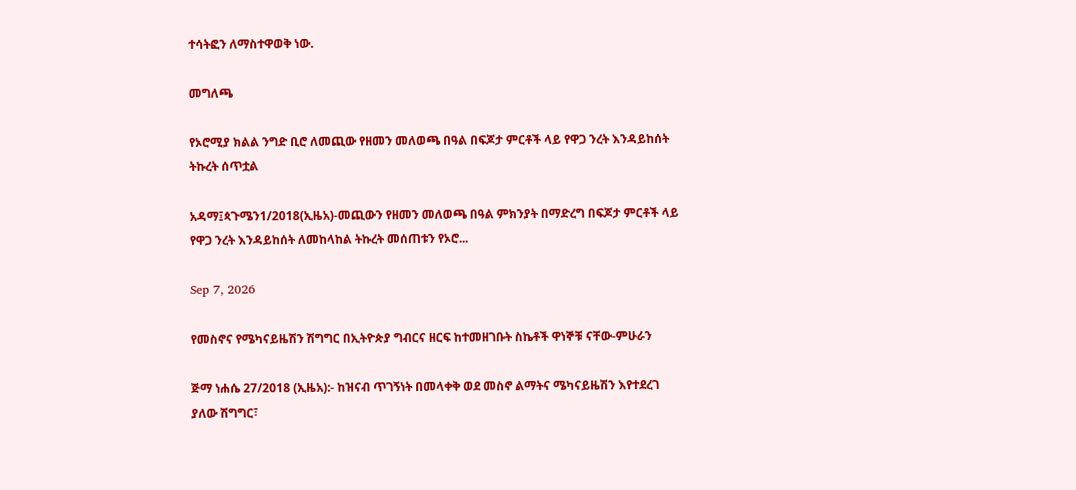ተሳትፎን ለማስተዋወቅ ነው.

መግለጫ

የኦሮሚያ ክልል ንግድ ቢሮ ለመጪው የዘመን መለወጫ በዓል በፍጆታ ምርቶች ላይ የዋጋ ንረት እንዳይከሰት ትኩረት ሰጥቷል

አዳማ፤ጳጉሜን1/2018(ኢዜአ)-መጪውን የዘመን መለወጫ በዓል ምክንያት በማድረግ በፍጆታ ምርቶች ላይ የዋጋ ንረት እንዳይከሰት ለመከላከል ትኩረት መሰጠቱን የኦሮ...

Sep 7, 2026

የመስኖና የሜካናይዜሽን ሽግግር በኢትዮጵያ ግብርና ዘርፍ ከተመዘገቡት ስኬቶች ዋነኞቹ ናቸው-ምሁራን

ጅማ ነሐሴ 27/2018 (ኢዜአ):- ከዝናብ ጥገኝነት በመላቀቅ ወደ መስኖ ልማትና ሜካናይዜሽን እየተደረገ ያለው ሽግግር፣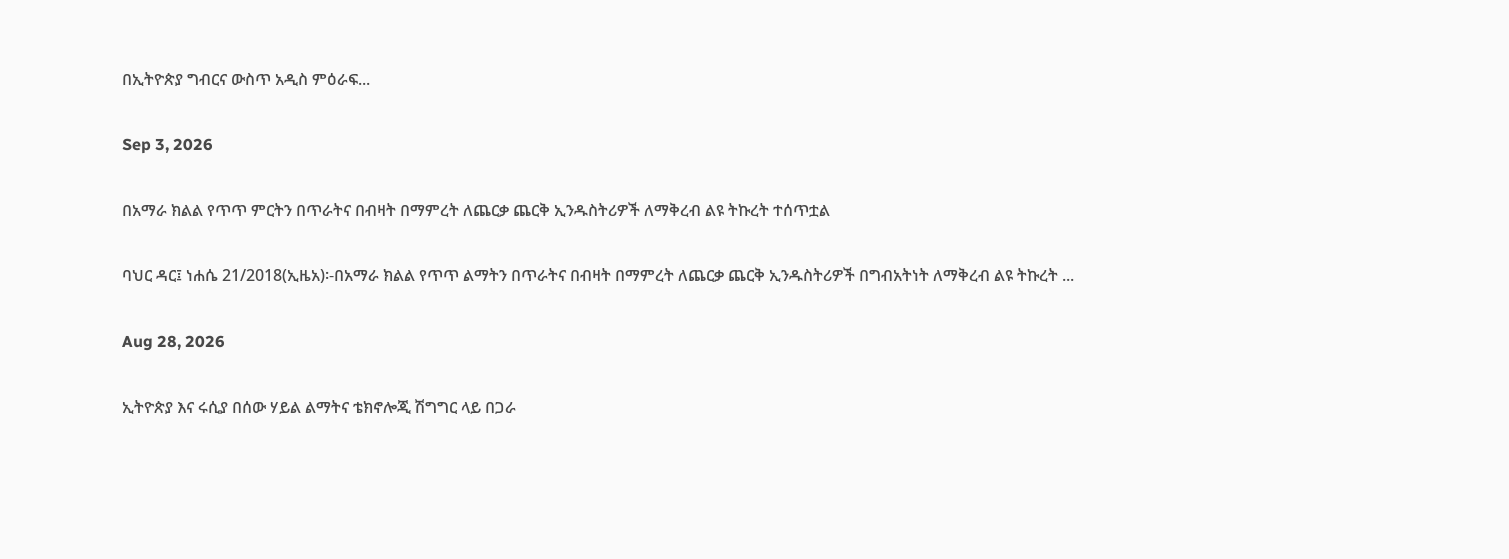በኢትዮጵያ ግብርና ውስጥ አዲስ ምዕራፍ...

Sep 3, 2026

በአማራ ክልል የጥጥ ምርትን በጥራትና በብዛት በማምረት ለጨርቃ ጨርቅ ኢንዱስትሪዎች ለማቅረብ ልዩ ትኩረት ተሰጥቷል

ባህር ዳር፤ ነሐሴ 21/2018(ኢዜአ)፡-በአማራ ክልል የጥጥ ልማትን በጥራትና በብዛት በማምረት ለጨርቃ ጨርቅ ኢንዱስትሪዎች በግብአትነት ለማቅረብ ልዩ ትኩረት ...

Aug 28, 2026

ኢትዮጵያ እና ሩሲያ በሰው ሃይል ልማትና ቴክኖሎጂ ሽግግር ላይ በጋራ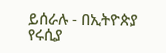ይሰራሉ - በኢትዮጵያ የሩሲያ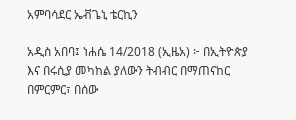አምባሳደር ኤቭጌኒ ቴርኪን

አዲስ አበባ፤ ነሐሴ 14/2018 (ኢዜአ) ፦ በኢትዮጵያ እና በሩሲያ መካከል ያለውን ትብብር በማጠናከር በምርምር፣ በሰው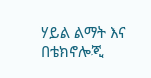ሃይል ልማት እና በቴክኖሎጂ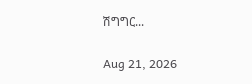ሽግግር...

Aug 21, 2026